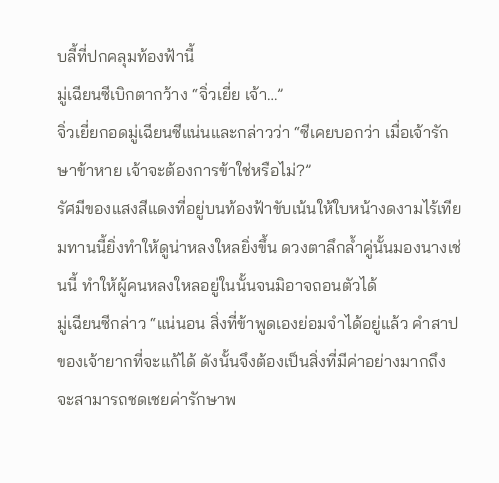บลี้ที่ปกคลุมท้องฟ้านี้
มู่เฉียนซีเบิกตากว้าง “จิ่วเยี่ย เจ้า…”
จิ่วเยี่ยกอดมู่เฉียนซีแน่นและกล่าวว่า “ซีเคยบอกว่า เมื่อเจ้ารักษาข้าหาย เจ้าจะต้องการข้าใช่หรือไม่?”
รัศมีของแสงสีแดงที่อยู่บนท้องฟ้าขับเน้นให้ใบหน้างดงามไร้เทียมทานนี้ยิ่งทำให้ดูน่าหลงใหลยิ่งขึ้น ดวงตาลึกล้ำคู่นั้นมองนางเช่นนี้ ทำให้ผู้คนหลงใหลอยู่ในนั้นจนมิอาจถอนตัวได้
มู่เฉียนซีกล่าว “แน่นอน สิ่งที่ข้าพูดเองย่อมจำได้อยู่แล้ว คำสาปของเจ้ายากที่จะแก้ได้ ดังนั้นจึงต้องเป็นสิ่งที่มีค่าอย่างมากถึงจะสามารถชดเชยค่ารักษาพ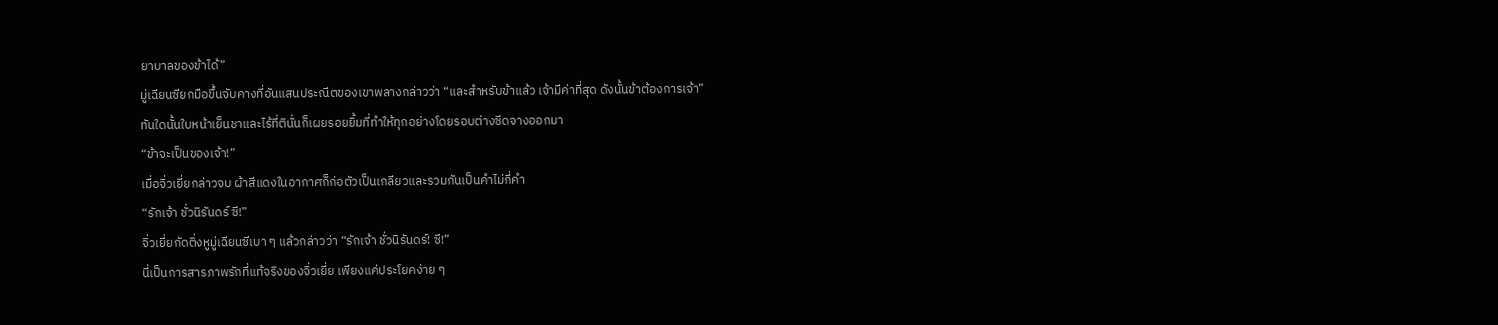ยาบาลของข้าได้”
มู่เฉียนซียกมือขึ้นจับคางที่อันแสนประณีตของเขาพลางกล่าวว่า “และสำหรับข้าแล้ว เจ้ามีค่าที่สุด ดังนั้นข้าต้องการเจ้า”
ทันใดนั้นใบหน้าเย็นชาและไร้ที่ตินั่นก็เผยรอยยิ้มที่ทำให้ทุกอย่างโดยรอบต่างซีดจางออกมา
“ข้าจะเป็นของเจ้า!”
เมื่อจิ่วเยี่ยกล่าวจบ ผ้าสีแดงในอากาศก็ก่อตัวเป็นเกลียวและรวมกันเป็นคำไม่กี่คำ
“รักเจ้า ชั่วนิรันดร์ ซี!”
จิ่วเยี่ยกัดติ่งหูมู่เฉียนซีเบา ๆ แล้วกล่าวว่า “รักเจ้า ชั่วนิรันดร์! ซี!”
นี่เป็นการสารภาพรักที่แท้จริงของจิ่วเยี่ย เพียงแค่ประโยคง่าย ๆ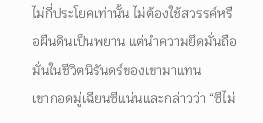ไม่กี่ประโยคเท่านั้น ไม่ต้องใช้สวรรค์หรือผืนดินเป็นพยาน แต่นำความยึดมั่นถือมั่นในชีวิตนิรันดร์ของเขามาแทน
เขากอดมู่เฉียนซีแน่นและกล่าวว่า “ซีไม่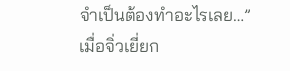จำเป็นต้องทำอะไรเลย…”
เมื่อจิ่วเยี่ยก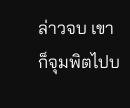ล่าวจบ เขาก็จุมพิตไปบ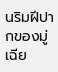นริมฝีปากของมู่เฉีย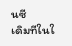นซี
เดิมทีในใ